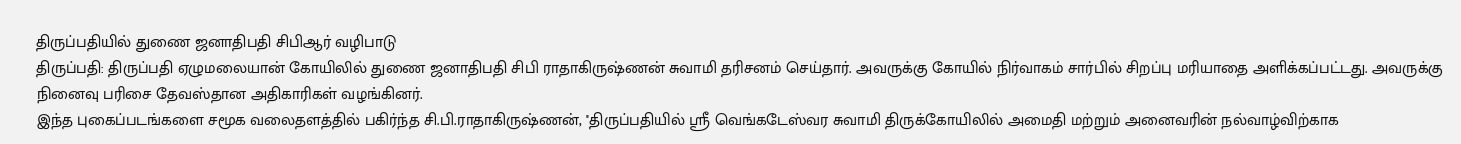திருப்பதியில் துணை ஜனாதிபதி சிபிஆர் வழிபாடு
திருப்பதி: திருப்பதி ஏழுமலையான் கோயிலில் துணை ஜனாதிபதி சிபி ராதாகிருஷ்ணன் சுவாமி தரிசனம் செய்தார். அவருக்கு கோயில் நிர்வாகம் சார்பில் சிறப்பு மரியாதை அளிக்கப்பட்டது. அவருக்கு நினைவு பரிசை தேவஸ்தான அதிகாரிகள் வழங்கினர்.
இந்த புகைப்படங்களை சமூக வலைதளத்தில் பகிர்ந்த சி.பி.ராதாகிருஷ்ணன், ''திருப்பதியில் ஸ்ரீ வெங்கடேஸ்வர சுவாமி திருக்கோயிலில் அமைதி மற்றும் அனைவரின் நல்வாழ்விற்காக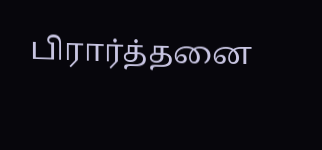பிரார்த்தனை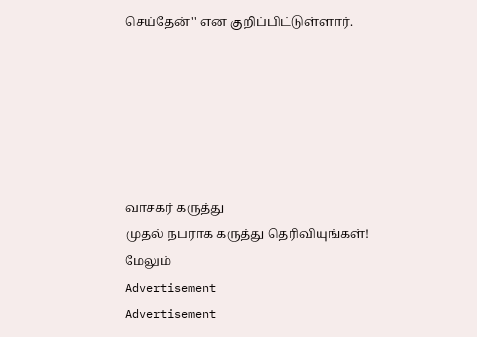செய்தேன்'' என குறிப்பிட்டுள்ளார்.






வாசகர் கருத்து
முதல் நபராக கருத்து தெரிவியுங்கள்!
மேலும்
Advertisement
Advertisement